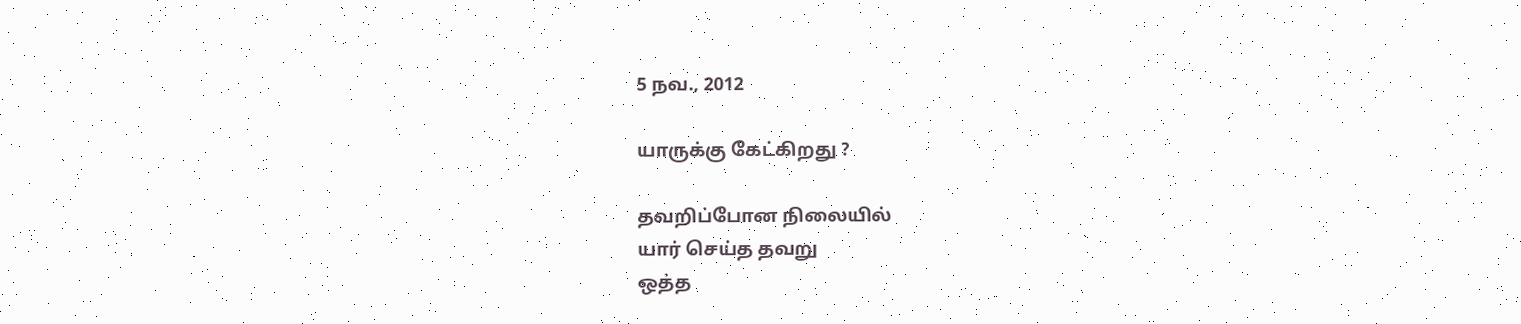5 நவ., 2012

யாருக்கு கேட்கிறது ?

தவறிப்போன நிலையில்
யார் செய்த தவறு
ஒத்த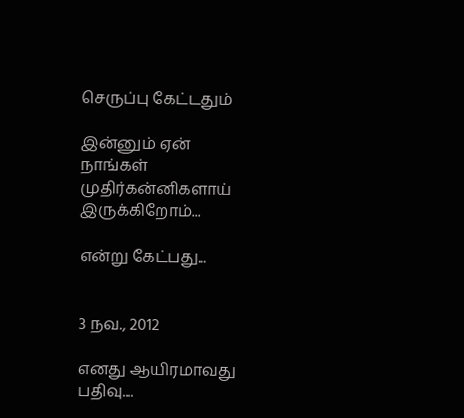செருப்பு கேட்டதும்

இன்னும் ஏன்
நாங்கள் முதிர்கன்னிகளாய்
இருக்கிறோம்...

என்று கேட்பது...


3 நவ., 2012

எனது ஆயிரமாவது பதிவு....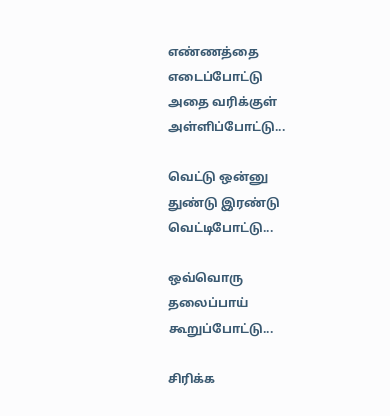எண்ணத்தை
எடைப்போட்டு
அதை வரிக்குள்
அள்ளிப்போட்டு...

வெட்டு ஒன்னு
துண்டு இரண்டு
வெட்டிபோட்டு...

ஒவ்வொரு
தலைப்பாய்
கூறுப்போட்டு...

சிரிக்க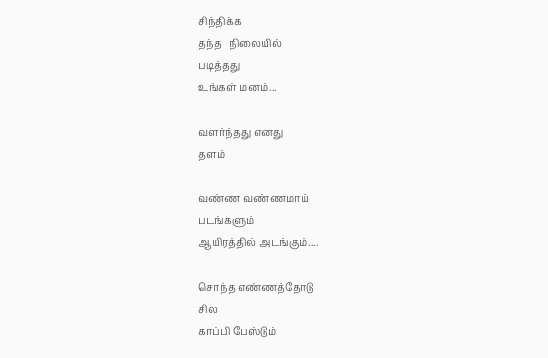சிந்திக்க
தந்த   நிலையில்
படித்தது
உங்கள் மனம்...

வளர்ந்தது எனது
தளம்

வண்ண வண்ணமாய்
படங்களும்
ஆயிரத்தில் அடங்கும்....

சொந்த எண்ணத்தோடு
சில
காப்பி பேஸ்டும்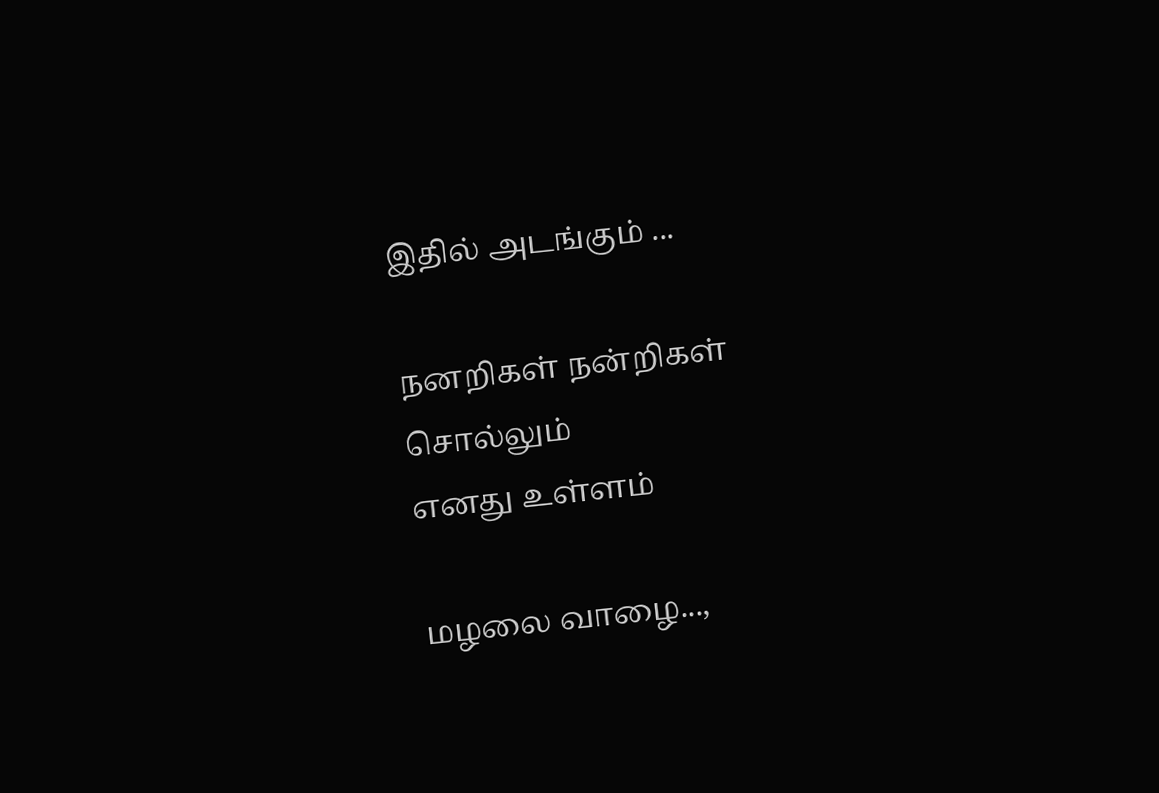இதில் அடங்கும் ...

நனறிகள் நன்றிகள்
சொல்லும்
எனது உள்ளம்

மழலை வாழை...,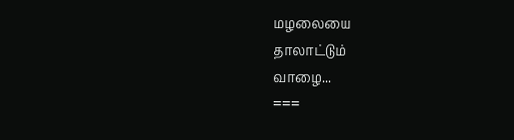மழலையை
தாலாட்டும்
வாழை...
===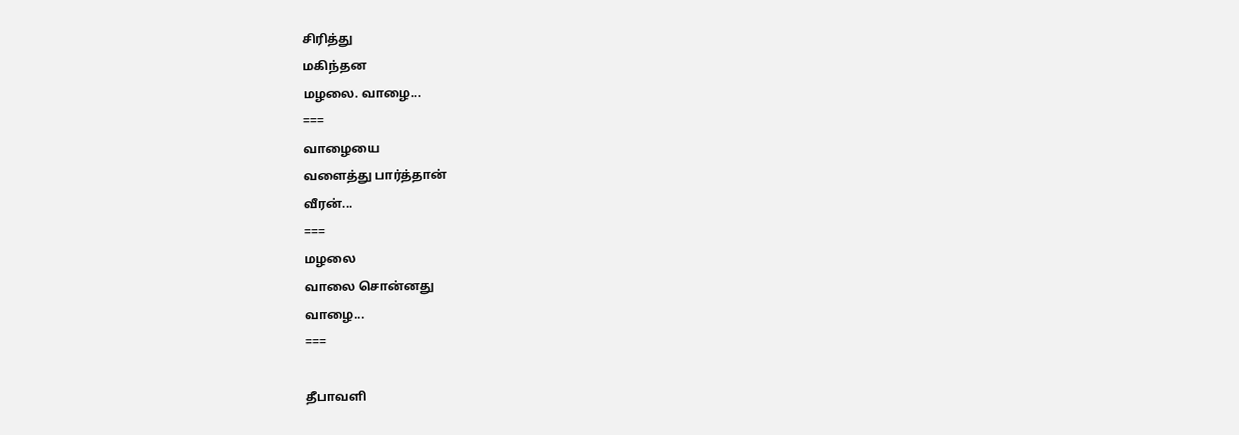சிரித்து
மகிந்தன
மழலை. வாழை...
===
வாழையை
வளைத்து பார்த்தான்
வீரன்...
===
மழலை
வாலை சொன்னது
வாழை...
===

தீபாவளி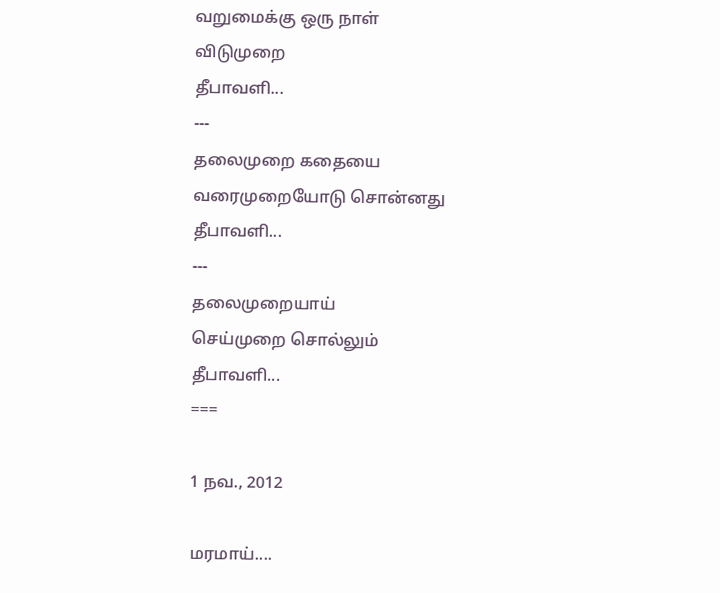வறுமைக்கு ஒரு நாள்
விடுமுறை
தீபாவளி...
---
தலைமுறை கதையை
வரைமுறையோடு சொன்னது
தீபாவளி...
---
தலைமுறையாய்
செய்முறை சொல்லும்
தீபாவளி...
===

1 நவ., 2012

மரமாய்....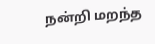நன்றி மறந்த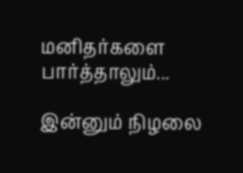மனிதர்களை
பார்த்தாலும்...

இன்னும் நிழலை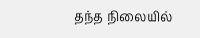தந்த நிலையில்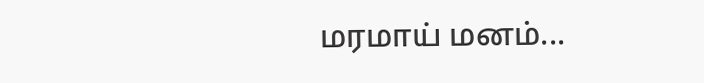மரமாய் மனம்...